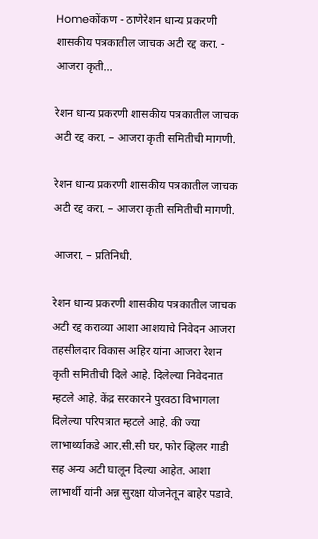Homeकोंकण - ठाणेरेशन धान्य प्रकरणी शासकीय पत्रकातील जाचक अटी रद्द करा. - आजरा कृती...

रेशन धान्य प्रकरणी शासकीय पत्रकातील जाचक अटी रद्द करा. – आजरा कृती समितीची मागणी.

रेशन धान्य प्रकरणी शासकीय पत्रकातील जाचक अटी रद्द करा. – आजरा कृती समितीची मागणी.

आजरा. – प्रतिनिधी.

रेशन धान्य प्रकरणी शासकीय पत्रकातील जाचक अटी रद्द कराव्या आशा आशयाचे निवेदन आजरा तहसीलदार विकास अहिर यांना आजरा रेशन कृती समितीची दिले आहे. दिलेल्या निवेदनात म्हटले आहे. केंद्र सरकारने पुरवठा विभागला दिलेल्या परिपत्रात म्हटले आहे. की ज्या लाभार्थ्याकडे आर.सी.सी घर, फोर व्हिलर गाडी सह अन्य अटी घालून दिल्या आहेत. आशा लाभार्थी यांनी अन्न सुरक्षा योजनेतून बाहेर पडावे.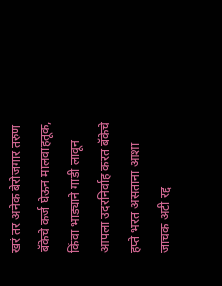खरं तर अनेक बेरोजगार तरुण बॅकेचे कर्ज घेऊन मालवाहतूक, किंवा भाड्याने गाडी लावून आपला उदरनिर्वाह करत बॅकेचे हप्ते भरत असताना आशा जाचक अटी रद्द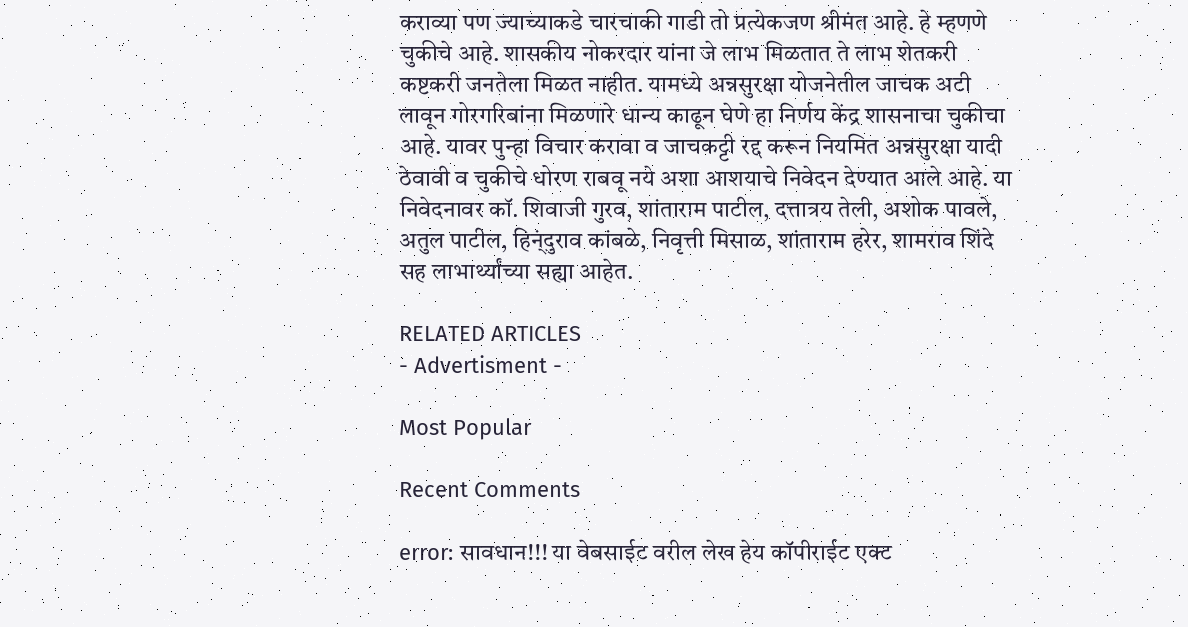कराव्या पण ज्याच्याकडे चारचाकी गाडी तो प्रत्येकजण श्रीमंत आहे. हे म्हणणे चुकीचे आहे. शासकीय नोकरदार यांना जे लाभ मिळतात ते लाभ शेतकरी कष्टकरी जनतेला मिळत नाहीत. यामध्ये अन्नसुरक्षा योजनेतील जाचक अटी लावून गोरगरिबांना मिळणारे धान्य काढून घेणे हा निर्णय केंद्र शासनाचा चुकीचा आहे. यावर पुन्हा विचार करावा व जाचकट्टी रद्द करून नियमित अन्नसुरक्षा यादी ठेवावी व चुकीचे धोरण राबवू नये अशा आशयाचे निवेदन देण्यात आले आहे. या निवेदनावर कॉ. शिवाजी गुरव, शांताराम पाटील, दत्तात्रय तेली, अशोक पावले, अतुल पाटील, हिन्ंदुराव कांबळे, निवृत्ती मिसाळ, शांताराम हरेर, शामराव शिंदे सह लाभार्थ्यांच्या सह्या आहेत.

RELATED ARTICLES
- Advertisment -

Most Popular

Recent Comments

error: सावधान!!! या वेबसाईट वरील लेख हेय कॉपीराईट एक्ट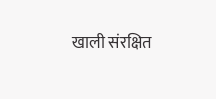खाली संरक्षित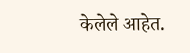केलेले आहेत.